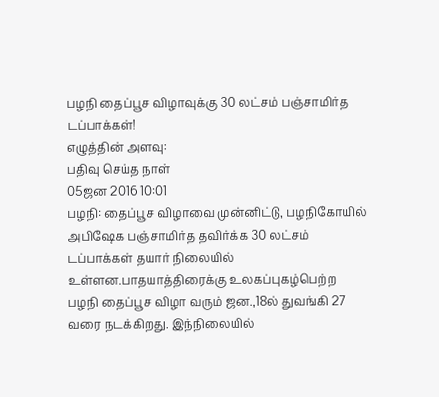பழநி தைப்பூச விழாவுக்கு 30 லட்சம் பஞ்சாமிர்த டப்பாக்கள்!
எழுத்தின் அளவு:
பதிவு செய்த நாள்
05ஜன 2016 10:01
பழநி: தைப்பூச விழாவை முன்னிட்டு, பழநிகோயில் அபிஷேக பஞ்சாமிர்த தவிர்க்க 30 லட்சம் டப்பாக்கள் தயார் நிலையில் உள்ளன.பாதயாத்திரைக்கு உலகப்புகழ்பெற்ற பழநி தைப்பூச விழா வரும் ஜன.,18ல் துவங்கி 27 வரை நடக்கிறது. இந்நிலையில்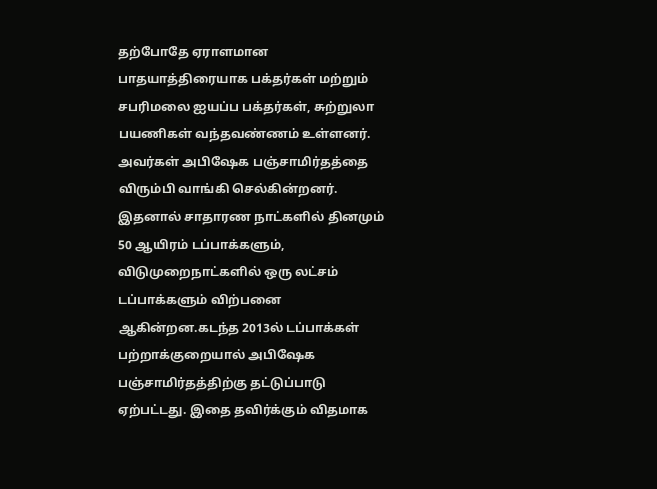தற்போதே ஏராளமான பாதயாத்திரையாக பக்தர்கள் மற்றும் சபரிமலை ஐயப்ப பக்தர்கள், சுற்றுலா பயணிகள் வந்தவண்ணம் உள்ளனர். அவர்கள் அபிஷேக பஞ்சாமிர்தத்தை விரும்பி வாங்கி செல்கின்றனர். இதனால் சாதாரண நாட்களில் தினமும் 50 ஆயிரம் டப்பாக்களும், விடுமுறைநாட்களில் ஒரு லட்சம் டப்பாக்களும் விற்பனை ஆகின்றன.கடந்த 2013ல் டப்பாக்கள் பற்றாக்குறையால் அபிஷேக பஞ்சாமிர்தத்திற்கு தட்டுப்பாடு ஏற்பட்டது. இதை தவிர்க்கும் விதமாக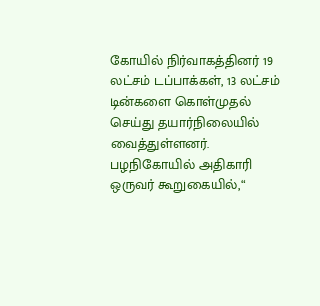கோயில் நிர்வாகத்தினர் 19 லட்சம் டப்பாக்கள், 13 லட்சம் டின்களை கொள்முதல் செய்து தயார்நிலையில் வைத்துள்ளனர். பழநிகோயில் அதிகாரி ஒருவர் கூறுகையில்,“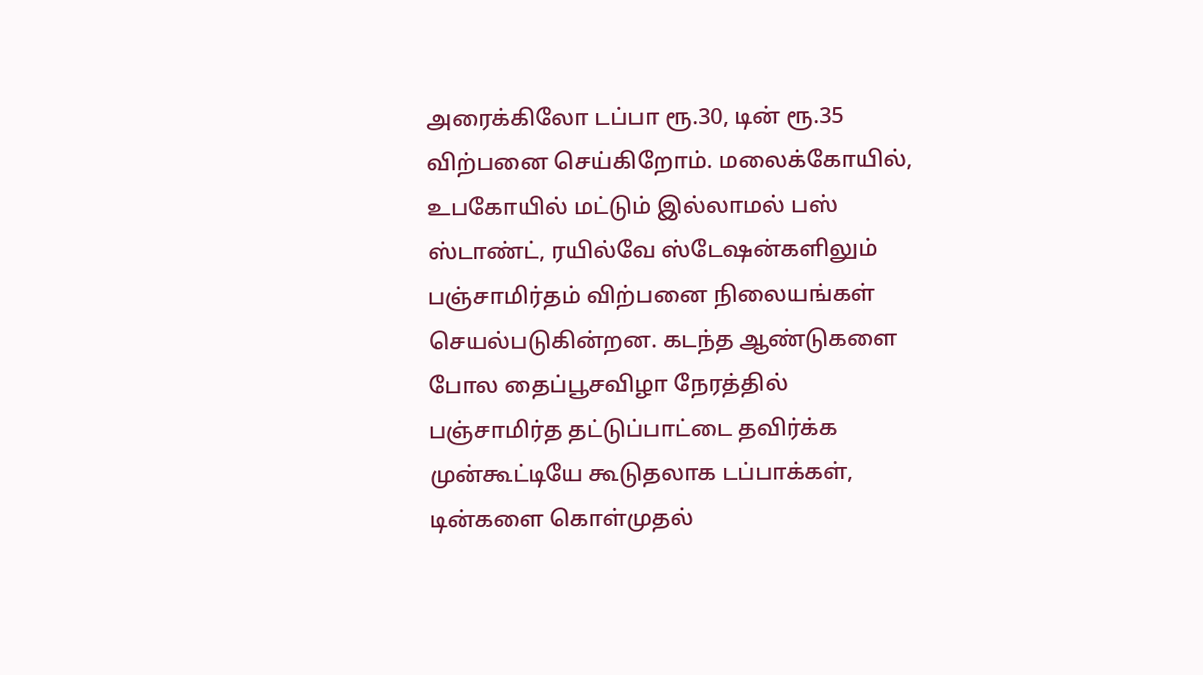அரைக்கிலோ டப்பா ரூ.30, டின் ரூ.35 விற்பனை செய்கிறோம். மலைக்கோயில், உபகோயில் மட்டும் இல்லாமல் பஸ் ஸ்டாண்ட், ரயில்வே ஸ்டேஷன்களிலும் பஞ்சாமிர்தம் விற்பனை நிலையங்கள் செயல்படுகின்றன. கடந்த ஆண்டுகளை போல தைப்பூசவிழா நேரத்தில் பஞ்சாமிர்த தட்டுப்பாட்டை தவிர்க்க முன்கூட்டியே கூடுதலாக டப்பாக்கள், டின்களை கொள்முதல்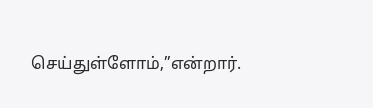செய்துள்ளோம்,”என்றார்.